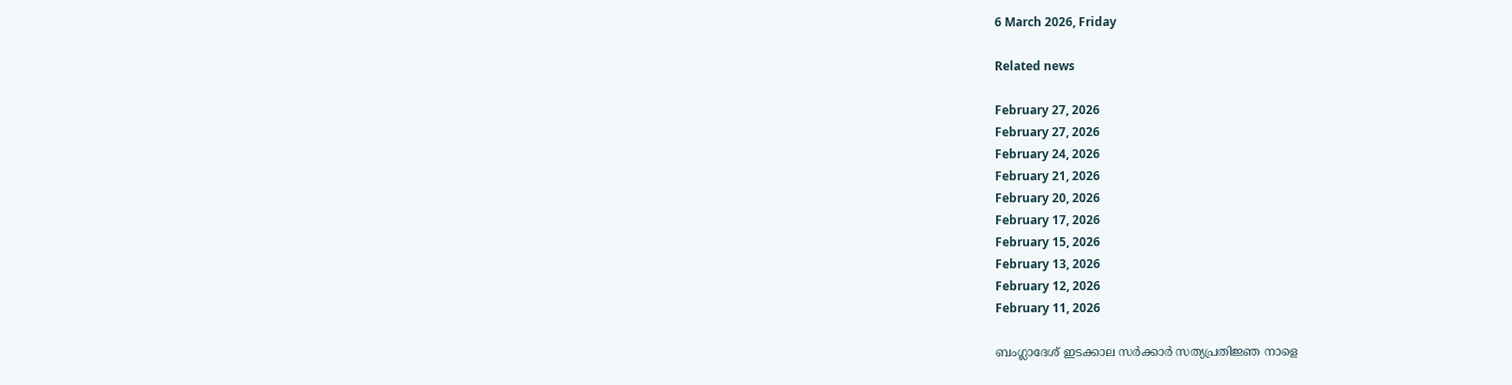6 March 2026, Friday

Related news

February 27, 2026
February 27, 2026
February 24, 2026
February 21, 2026
February 20, 2026
February 17, 2026
February 15, 2026
February 13, 2026
February 12, 2026
February 11, 2026

ബംഗ്ലാദേശ് ഇടക്കാല സര്‍ക്കാര്‍ സത്യപ്രതിജ്ഞ നാളെ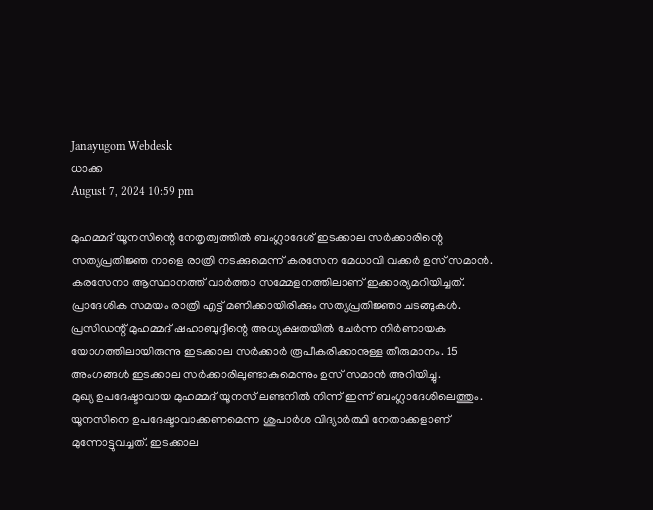Janayugom Webdesk
ധാക്ക
August 7, 2024 10:59 pm

മുഹമ്മദ് യൂനസിന്റെ നേതൃത്വത്തില്‍ ബംഗ്ലാദേശ് ഇടക്കാല സര്‍ക്കാരിന്റെ സത്യപ്രതിജ്ഞ നാളെ രാത്രി നടക്കുമെന്ന് കരസേന മേധാവി വക്കര്‍ ഉസ് സമാന്‍. കരസേനാ ആസ്ഥാനത്ത് വാർത്താ സമ്മേളനത്തിലാണ് ഇക്കാര്യമറിയിച്ചത്. പ്രാദേശിക സമയം രാത്രി എട്ട് മണിക്കായിരിക്കും സത്യപ്രതിജ്ഞാ ചടങ്ങുകള്‍. പ്രസിഡന്റ് മുഹമ്മദ് ഷഹാബുദ്ദീന്റെ അധ്യക്ഷതയിൽ ചേർന്ന നിർണായക യോഗത്തിലായിരുന്നു ഇടക്കാല സര്‍ക്കാര്‍ രൂപീകരിക്കാനുള്ള തീരുമാനം. 15 അംഗങ്ങള്‍ ഇടക്കാല സര്‍ക്കാരിലുണ്ടാകുമെന്നും ഉസ് സമാന്‍ അറിയിച്ചു.
മുഖ്യ ഉപദേഷ്ടാവായ മുഹമ്മദ് യൂനസ് ലണ്ടനില്‍ നിന്ന് ഇന്ന് ബംഗ്ലാദേശിലെത്തും. യൂനസിനെ ഉപദേഷ്ടാവാക്കണമെന്ന ശുപാര്‍ശ വിദ്യാര്‍ത്ഥി നേതാക്കളാണ് മുന്നോട്ടുവച്ചത്. ഇടക്കാല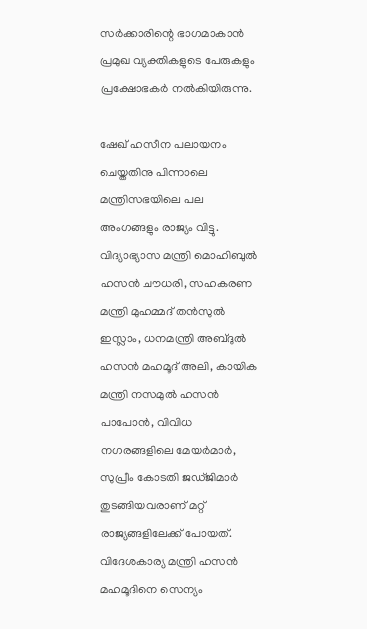സർക്കാരിന്റെ ഭാഗമാകാൻ പ്രമുഖ വ്യക്തികളുടെ പേരുകളും പ്രക്ഷോഭകർ നൽകിയിരുന്നു.

ഷേഖ് ഹസീന പലായനം ചെയ്തതിനു പിന്നാലെ മന്ത്രിസഭയിലെ പല അംഗങ്ങളും രാജ്യം വിട്ടു. വിദ്യാഭ്യാസ മന്ത്രി മൊഹിബുല്‍ ഹസന്‍ ചൗധരി, സഹകരണ മന്ത്രി മുഹമ്മദ് തന്‍സുല്‍ ഇസ്ലാം, ധനമന്ത്രി അബ്ദുല്‍ ഹസന്‍ മഹമൂദ് അലി, കായിക മന്ത്രി നസമുല്‍ ഹസന്‍ പാപോന്‍, വിവിധ നഗരങ്ങളിലെ മേയര്‍മാര്‍, സുപ്രീം കോടതി ജഡ്ജിമാര്‍ തുടങ്ങിയവരാണ് മറ്റ് രാജ്യങ്ങളിലേക്ക് പോയത്. വിദേശകാര്യ മന്ത്രി ഹസന്‍ മഹമൂദിനെ സെന്യം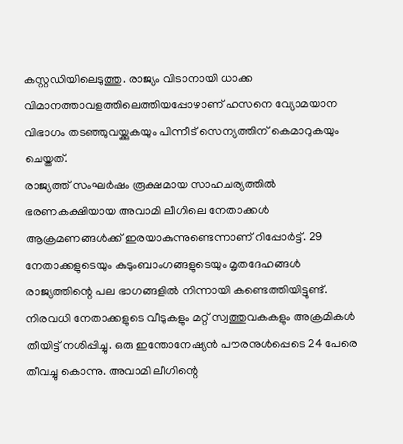കസ്റ്റഡിയിലെടുത്തു. രാജ്യം വിടാനായി ധാക്ക വിമാനത്താവളത്തിലെത്തിയപ്പോഴാണ് ഹസനെ വ്യോമയാന വിഭാഗം തടഞ്ഞുവയ്ക്കുകയും പിന്നീട് സെന്യത്തിന് കെമാറുകയും ചെയ്തത്.
രാജ്യത്ത് സംഘര്‍ഷം രൂക്ഷമായ സാഹചര്യത്തില്‍ ഭരണകക്ഷിയായ അവാമി ലീഗിലെ നേതാക്കൾ ആക്രമണങ്ങൾക്ക് ഇരയാകുന്നുണ്ടെന്നാണ് റിപ്പോർട്ട്. 29 നേതാക്കളുടെയും കുടുംബാംഗങ്ങളുടെയും മൃതദേഹങ്ങൾ രാജ്യത്തിന്റെ പല ഭാഗങ്ങളിൽ നിന്നായി കണ്ടെത്തിയിട്ടുണ്ട്. നിരവധി നേതാക്കളുടെ വീടുകളും മറ്റ് സ്വത്തുവകകളും അക്രമികൾ തീയിട്ട് നശിപ്പിച്ചു. ഒരു ഇന്തോനേഷ്യന്‍ പൗരനുള്‍പ്പെടെ 24 പേരെ തീവച്ചു കൊന്നു. അവാമി ലീഗിന്റെ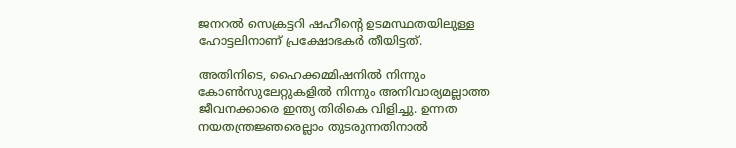ജനറല്‍ സെക്രട്ടറി ഷഹീന്റെ ഉടമസ്ഥതയിലുള്ള ഹോട്ടലിനാണ് പ്രക്ഷോഭകര്‍ തീയിട്ടത്.

അതിനിടെ, ഹൈക്കമ്മിഷനിൽ നിന്നും കോൺസുലേറ്റുകളിൽ നിന്നും അനിവാര്യമല്ലാത്ത ജീവനക്കാരെ ഇന്ത്യ തിരികെ വിളിച്ചു. ഉന്നത നയതന്ത്രജ്ഞരെല്ലാം തുടരുന്നതിനാൽ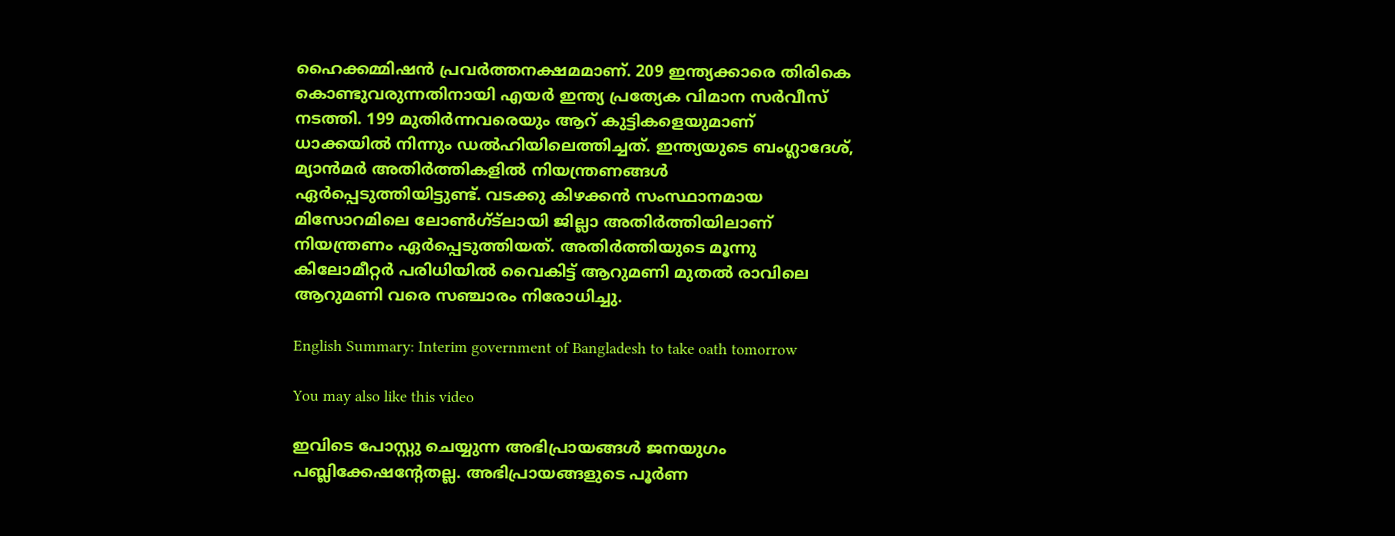ഹൈക്കമ്മിഷൻ പ്രവർത്തനക്ഷമമാണ്. 209 ഇന്ത്യക്കാരെ തിരികെ കൊണ്ടുവരുന്നതിനായി എയര്‍ ഇന്ത്യ പ്രത്യേക വിമാന സര്‍വീസ് നടത്തി. 199 മുതിര്‍ന്നവരെയും ആറ് കുട്ടികളെയുമാണ് ധാക്കയിൽ നിന്നും ഡൽഹിയിലെത്തിച്ചത്. ഇന്ത്യയുടെ ബംഗ്ലാദേശ്, മ്യാന്‍മര്‍ അതിര്‍ത്തികളില്‍ നിയന്ത്രണങ്ങള്‍ ഏര്‍പ്പെടുത്തിയിട്ടുണ്ട്. വടക്കു കിഴക്കന്‍ സംസ്ഥാനമായ മിസോറമിലെ ലോണ്‍ഗ്ട്‌ലായി ജില്ലാ അതിര്‍ത്തിയിലാണ് നിയന്ത്രണം ഏര്‍പ്പെടുത്തിയത്. അതിര്‍ത്തിയുടെ മൂന്നു കിലോമീറ്റര്‍ പരിധിയില്‍ വൈകിട്ട് ആറുമണി മുതല്‍ രാവിലെ ആറുമണി വരെ സഞ്ചാരം നിരോധിച്ചു.

English Summary: Interim government of Bangladesh to take oath tomorrow

You may also like this video

ഇവിടെ പോസ്റ്റു ചെയ്യുന്ന അഭിപ്രായങ്ങള്‍ ജനയുഗം പബ്ലിക്കേഷന്റേതല്ല. അഭിപ്രായങ്ങളുടെ പൂര്‍ണ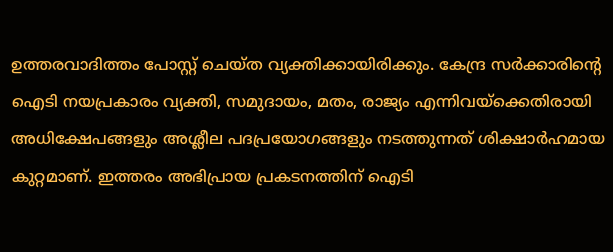ഉത്തരവാദിത്തം പോസ്റ്റ് ചെയ്ത വ്യക്തിക്കായിരിക്കും. കേന്ദ്ര സര്‍ക്കാരിന്റെ ഐടി നയപ്രകാരം വ്യക്തി, സമുദായം, മതം, രാജ്യം എന്നിവയ്‌ക്കെതിരായി അധിക്ഷേപങ്ങളും അശ്ലീല പദപ്രയോഗങ്ങളും നടത്തുന്നത് ശിക്ഷാര്‍ഹമായ കുറ്റമാണ്. ഇത്തരം അഭിപ്രായ പ്രകടനത്തിന് ഐടി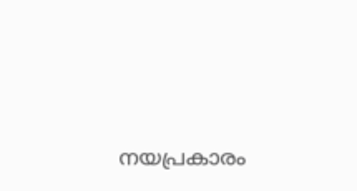നയപ്രകാരം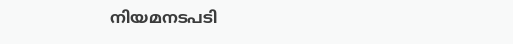നിയമനടപടി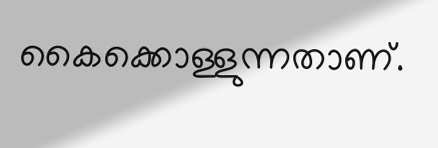കൈക്കൊള്ളുന്നതാണ്.